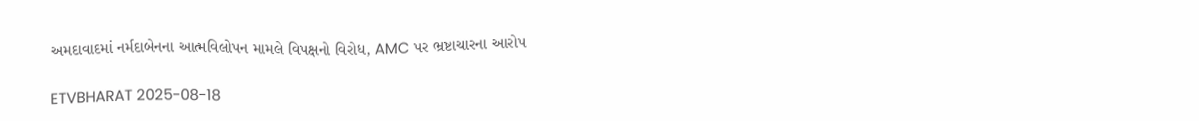અમદાવાદમાં નર્મદાબેનના આત્મવિલોપન મામલે વિપક્ષનો વિરોધ, AMC પર ભ્રષ્ટાચારના આરોપ

ETVBHARAT 2025-08-18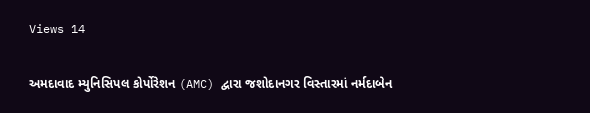Views 14

અમદાવાદ મ્યુનિસિપલ કોર્પોરેશન (AMC) દ્વારા જશોદાનગર વિસ્તારમાં નર્મદાબેન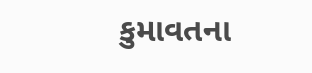કુમાવતના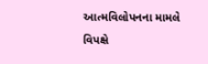આત્મવિલોપનના મામલે વિપક્ષે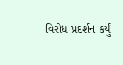વિરોધ પ્રદર્શન કર્યું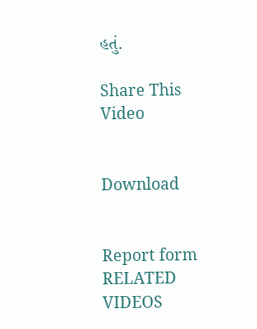હતું.

Share This Video


Download


Report form
RELATED VIDEOS